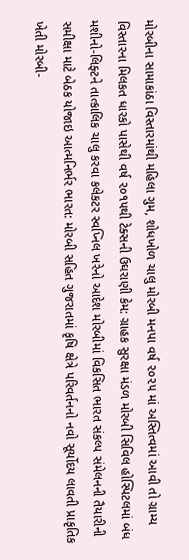મોરબીના સામાકાંઠા વિસ્તારમાંથી મહિલા ગુમ, શોધખોળ ચાલુ મોરબી મનપા વર્ષ ૨૦૨૫ માં અસ્તિત્વમાં આવી તો ગ્રામ્ય વિસ્તારના મિલકત ધારકો પાસેથી વર્ષ ૨૦૧૫થી ટેક્સની ઉઘરાણી કેમ: ગ્રાહક સુરક્ષા મંડળ મોરબી સિવિલ હોસ્પિટલમાં બંધ મશીનો-લિફ્ટને તાત્કાલિક ચાલુ કરવા કલેકટર સ્વપ્નિલ ખરેનો આદેશ મોરબીમાં વિકસિત ભારત સંકલ્પ સંમેલનની તૈયારીની સમીક્ષા માટે બેઠક યોજાઇ આત્મનિર્ભર ભારત: મોરબી સહિત ગુજરાતમાં કૃષિ ક્ષેત્રે પરિવર્તનનો નવો સૂર્યોદય લાવતી પ્રાકૃતિક ખેતી મોરબી-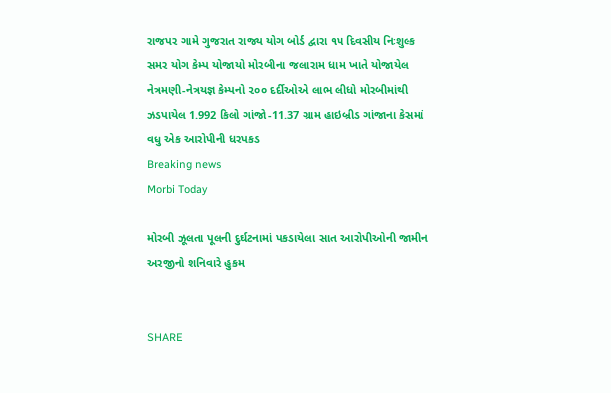રાજપર ગામે ગુજરાત રાજ્ય યોગ બોર્ડ દ્વારા ૧૫ દિવસીય નિઃશુલ્ક સમર યોગ કેમ્પ યોજાયો મોરબીના જલારામ ધામ ખાતે યોજાયેલ નેત્રમણી-નેત્રયજ્ઞ કેમ્પનો ૨૦૦ દર્દીઓએ લાભ લીધો મોરબીમાંથી ઝડપાયેલ 1.992 કિલો ગાંજો-11.37 ગ્રામ હાઇબ્રીડ ગાંજાના કેસમાં વધુ એક આરોપીની ધરપકડ
Breaking news
Morbi Today

મોરબી ઝૂલતા પૂલની દુર્ઘટનામાં પકડાયેલા સાત આરોપીઓની જામીન અરજીનો શનિવારે હુકમ


SHARE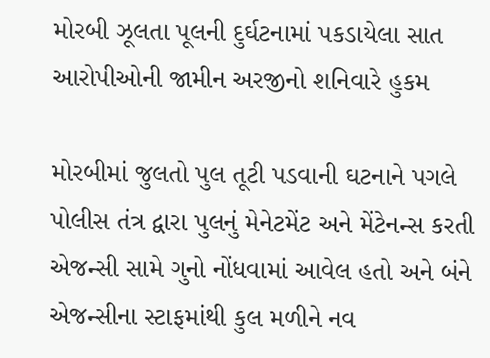મોરબી ઝૂલતા પૂલની દુર્ઘટનામાં પકડાયેલા સાત આરોપીઓની જામીન અરજીનો શનિવારે હુકમ

મોરબીમાં જુલતો પુલ તૂટી પડવાની ઘટનાને પગલે પોલીસ તંત્ર દ્વારા પુલનું મેનેટમેંટ અને મેંટેનન્સ કરતી એજન્સી સામે ગુનો નોંધવામાં આવેલ હતો અને બંને એજન્સીના સ્ટાફમાંથી કુલ મળીને નવ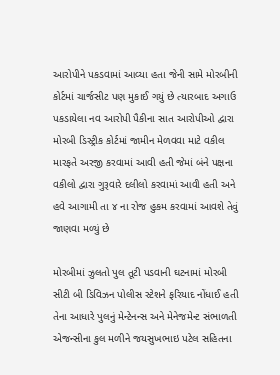આરોપીને પકડવામાં આવ્યા હતા જેની સામે મોરબીની કોર્ટમાં ચાર્જસીટ પણ મુકાઈ ગયું છે ત્યારબાદ અગાઉ પકડાયેલા નવ આરોપી પૈકીના સાત આરોપીઓ દ્વારા મોરબી ડિસ્ટ્રીક કોર્ટમાં જામીન મેળવવા માટે વકીલ મારફતે અરજી કરવામાં આવી હતી જેમાં બંને પક્ષના વકીલો દ્વારા ગુરૂવારે દલીલો કરવામાં આવી હતી અને હવે આગામી તા ૪ ના રોજ હુકમ કરવામાં આવશે તેવું જાણવા મળ્યું છે

મોરબીમાં ઝુલતો પુલ તૂટી પડવાની ઘટનામાં મોરબી સીટી બી ડિવિઝન પોલીસ સ્ટેશને ફરિયાદ નોંધાઈ હતી તેના આધારે પુલનું મેન્ટેનન્સ અને મેનેજમેન્ટ સંભાળતી એજન્સીના કુલ મળીને જયસુખભાઇ પટેલ સહિતના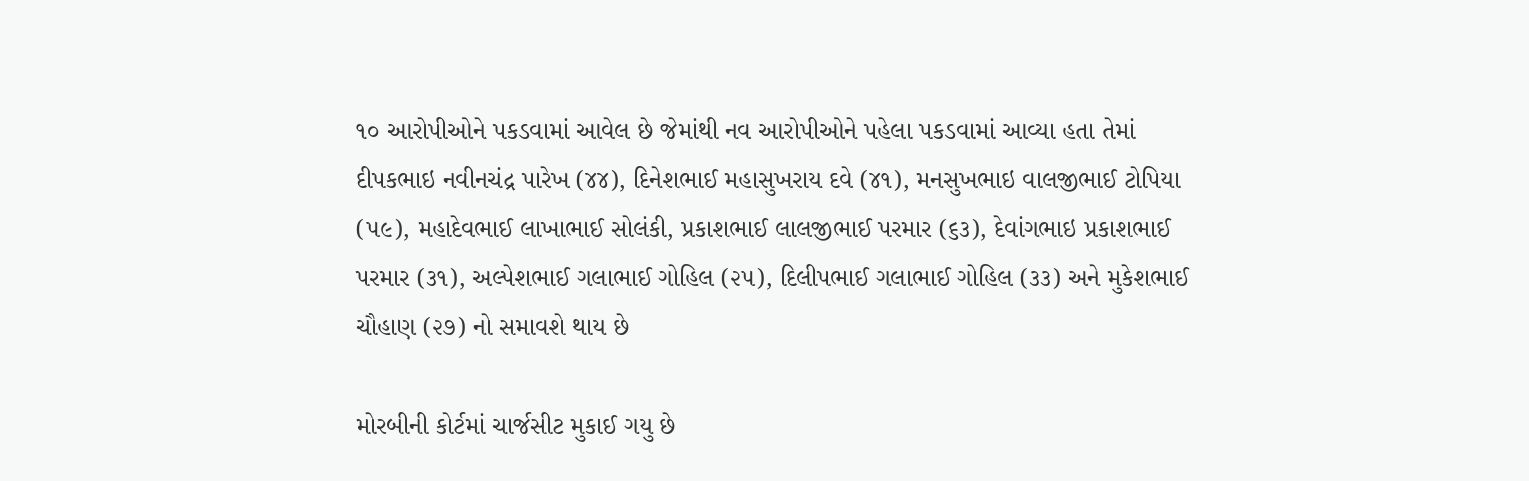૧૦ આરોપીઓને પકડવામાં આવેલ છે જેમાંથી નવ આરોપીઓને પહેલા પકડવામાં આવ્યા હતા તેમાં દીપકભાઇ નવીનચંદ્ર પારેખ (૪૪), દિનેશભાઈ મહાસુખરાય દવે (૪૧), મનસુખભાઇ વાલજીભાઈ ટોપિયા (૫૯), મહાદેવભાઈ લાખાભાઈ સોલંકી, પ્રકાશભાઈ લાલજીભાઈ પરમાર (૬૩), દેવાંગભાઇ પ્રકાશભાઈ પરમાર (૩૧), અલ્પેશભાઈ ગલાભાઈ ગોહિલ (૨૫), દિલીપભાઈ ગલાભાઈ ગોહિલ (૩૩) અને મુકેશભાઈ ચૌહાણ (૨૭) નો સમાવશે થાય છે

મોરબીની કોર્ટમાં ચાર્જસીટ મુકાઈ ગયુ છે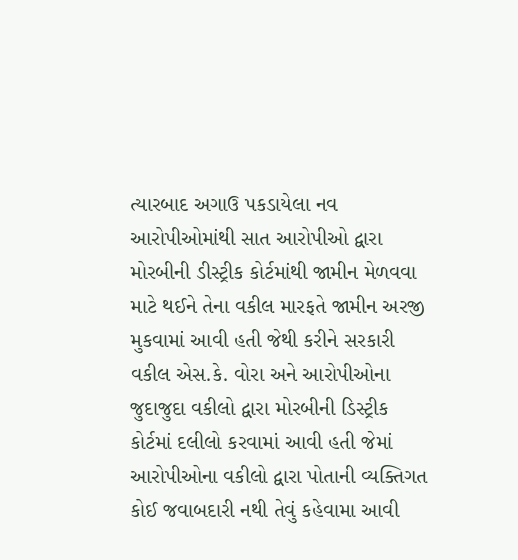ત્યારબાદ અગાઉ પકડાયેલા નવ આરોપીઓમાંથી સાત આરોપીઓ દ્વારા મોરબીની ડીસ્ટ્રીક કોર્ટમાંથી જામીન મેળવવા માટે થઈને તેના વકીલ મારફતે જામીન અરજી મુકવામાં આવી હતી જેથી કરીને સરકારી વકીલ એસ.કે. વોરા અને આરોપીઓના જુદાજુદા વકીલો દ્વારા મોરબીની ડિસ્ટ્રીક કોર્ટમાં દલીલો કરવામાં આવી હતી જેમાં આરોપીઓના વકીલો દ્વારા પોતાની વ્યક્તિગત કોઈ જવાબદારી નથી તેવું કહેવામા આવી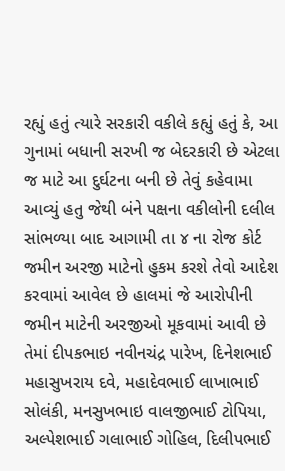રહ્યું હતું ત્યારે સરકારી વકીલે કહ્યું હતું કે, આ ગુનામાં બધાની સરખી જ બેદરકારી છે એટલા જ માટે આ દુર્ઘટના બની છે તેવું કહેવામા આવ્યું હતુ જેથી બંને પક્ષના વકીલોની દલીલ સાંભળ્યા બાદ આગામી તા ૪ ના રોજ કોર્ટ જમીન અરજી માટેનો હુકમ કરશે તેવો આદેશ કરવામાં આવેલ છે હાલમાં જે આરોપીની જમીન માટેની અરજીઓ મૂકવામાં આવી છે તેમાં દીપકભાઇ નવીનચંદ્ર પારેખ, દિનેશભાઈ મહાસુખરાય દવે, મહાદેવભાઈ લાખાભાઈ સોલંકી, મનસુખભાઇ વાલજીભાઈ ટોપિયા, અલ્પેશભાઈ ગલાભાઈ ગોહિલ, દિલીપભાઈ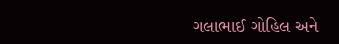ગલાભાઈ ગોહિલ અને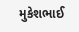મુકેશભાઈ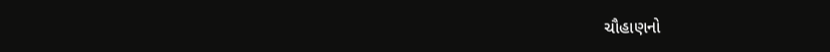ચૌહાણનો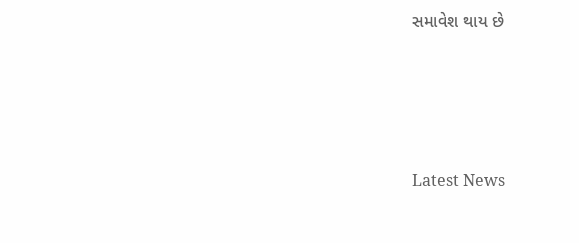સમાવેશ થાય છે






Latest News